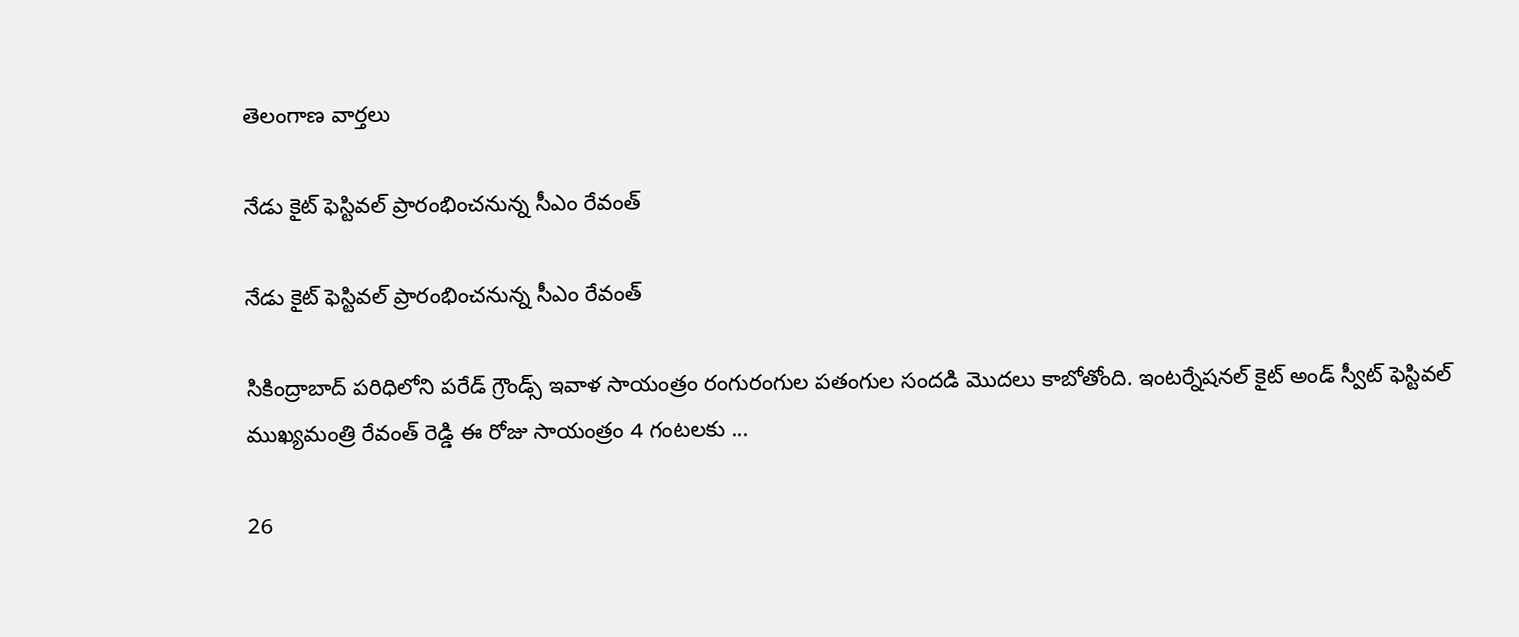తెలంగాణ వార్తలు

నేడు కైట్ ఫెస్టివల్ ప్రారంభించ‌నున్న సీఎం రేవంత్‌

నేడు కైట్ ఫెస్టివల్ ప్రారంభించ‌నున్న సీఎం రేవంత్‌

సికింద్రాబాద్ పరిధిలోని పరేడ్ గ్రౌండ్స్ ఇవాళ‌ సాయంత్రం రంగురంగుల ప‌తంగుల సందడి మొద‌లు కాబోతోంది. ఇంటర్నేషనల్ కైట్ అండ్ స్వీట్ ఫెస్టివల్‌ ముఖ్యమంత్రి రేవంత్ రెడ్డి ఈ రోజు సాయంత్రం 4 గంటలకు ...

26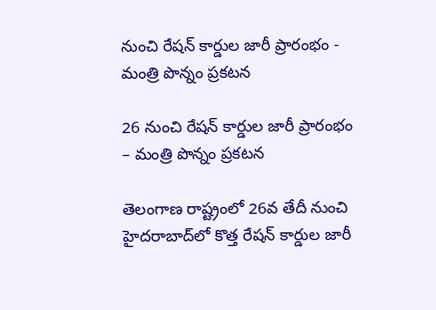నుంచి రేషన్ కార్డుల జారీ ప్రారంభం - మంత్రి పొన్నం ప్ర‌క‌ట‌న‌

26 నుంచి రేషన్ కార్డుల జారీ ప్రారంభం – మంత్రి పొన్నం ప్ర‌క‌ట‌న‌

తెలంగాణ రాష్ట్రంలో 26వ తేదీ నుంచి హైదరాబాద్‌లో కొత్త రేషన్ కార్డుల జారీ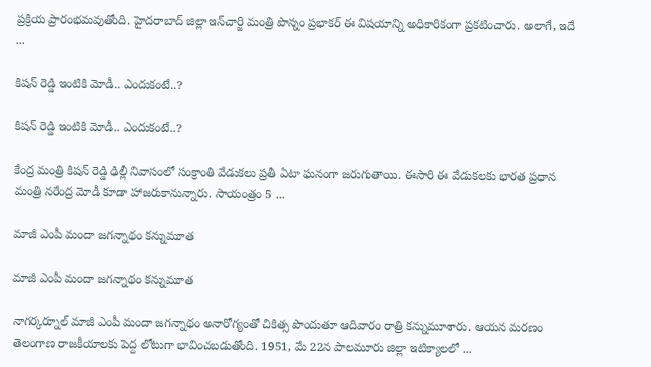ప్రక్రియ ప్రారంభమవుతోంది. హైద‌రాబాద్ జిల్లా ఇన్‌చార్జి మంత్రి పొన్నం ప్రభాకర్‌ ఈ విషయాన్ని అధికారికంగా ప్రకటించారు. అలాగే, ఇదే ...

కిషన్ రెడ్డి ఇంటికి మోడీ.. ఎందుకంటే..?

కిషన్ రెడ్డి ఇంటికి మోడీ.. ఎందుకంటే..?

కేంద్ర మంత్రి కిషన్ రెడ్డి ఢిల్లీ నివాసంలో సంక్రాంతి వేడుకలు ప్రతీ ఏటా ఘనంగా జరుగుతాయి. ఈసారి ఈ వేడుకలకు భారత ప్రధాన మంత్రి నరేంద్ర మోడీ కూడా హాజరుకానున్నారు. సాయంత్రం 5 ...

మాజీ ఎంపీ మందా జగన్నాథం కన్నుమూత

మాజీ ఎంపీ మందా జగన్నాథం కన్నుమూత

నాగర్కర్నూల్ మాజీ ఎంపీ మందా జగన్నాథం అనారోగ్యంతో చికిత్స పొందుతూ ఆదివారం రాత్రి కన్నుమూశారు. ఆయన మరణం తెలంగాణ రాజకీయాలకు పెద్ద లోటుగా భావించబడుతోంది. 1951, మే 22న పాలమూరు జిల్లా ఇటిక్యాలలో ...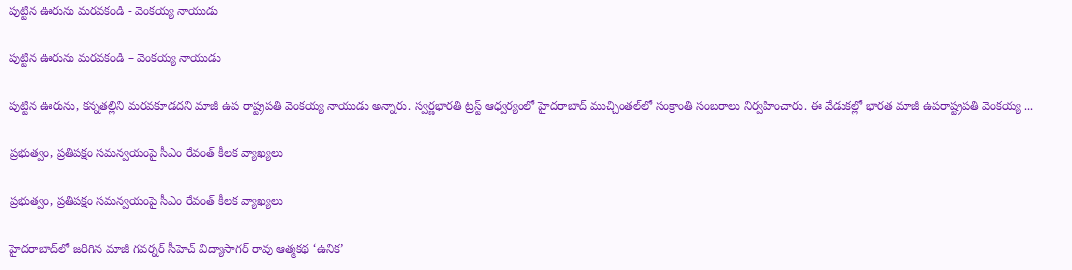పుట్టిన ఊరును మరవకండి - వెంకయ్య నాయుడు

పుట్టిన ఊరును మరవకండి – వెంకయ్య నాయుడు

పుట్టిన ఊరును, క‌న్న‌త‌ల్లిని మ‌ర‌వ‌కూడ‌ద‌ని మాజీ ఉప రాష్ట్ర‌ప‌తి వెంక‌య్య నాయుడు అన్నారు. స్వర్ణభారతి ట్రస్ట్ ఆధ్వర్యంలో హైదరాబాద్ ముచ్చింతల్‌లో సంక్రాంతి సంబ‌రాలు నిర్వహించారు. ఈ వేడుకల్లో భారత మాజీ ఉపరాష్ట్రపతి వెంకయ్య ...

ప్ర‌భుత్వం, ప్ర‌తిప‌క్షం స‌మ‌న్వ‌యంపై సీఎం రేవంత్ కీలక వ్యాఖ్యలు

ప్ర‌భుత్వం, ప్ర‌తిప‌క్షం స‌మ‌న్వ‌యంపై సీఎం రేవంత్ కీలక వ్యాఖ్యలు

హైదరాబాద్‌లో జరిగిన మాజీ గవర్నర్ సీహెచ్ విద్యాసాగర్ రావు ఆత్మకథ ‘ఉనిక’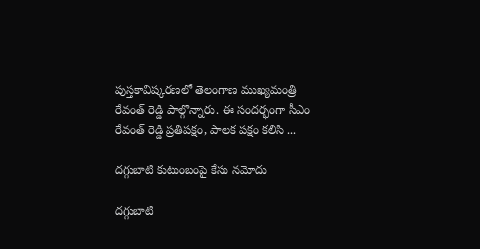పుస్తకావిష్కరణలో తెలంగాణ ముఖ్యమంత్రి రేవంత్ రెడ్డి పాల్గొన్నారు. ఈ సందర్భంగా సీఎం రేవంత్ రెడ్డి ప్రతిపక్షం, పాలక పక్షం కలిసి ...

దగ్గుబాటి కుటుంబంపై కేసు నమోదు

దగ్గుబాటి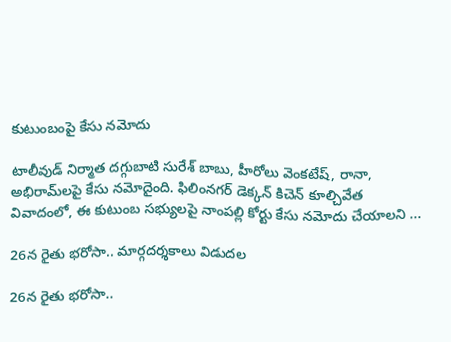కుటుంబంపై కేసు నమోదు

టాలీవుడ్ నిర్మాత దగ్గుబాటి సురేశ్ బాబు, హీరోలు వెంకటేష్, రానా, అభిరామ్‌లపై కేసు నమోదైంది. ఫిలింనగర్ డెక్కన్ కిచెన్ కూల్చివేత వివాదంలో, ఈ కుటుంబ సభ్యులపై నాంపల్లి కోర్టు కేసు నమోదు చేయాలని ...

26న రైతు భ‌రోసా.. మార్గదర్శకాలు విడుదల

26న రైతు భ‌రోసా..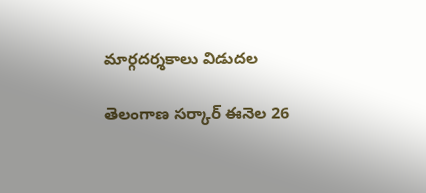మార్గదర్శకాలు విడుదల

తెలంగాణ సర్కార్ ఈనెల 26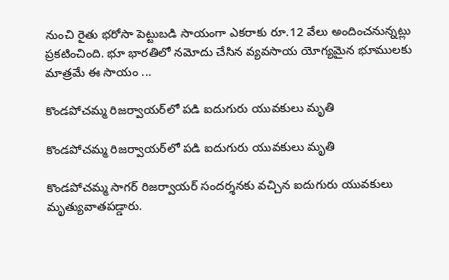నుంచి రైతు భరోసా పెట్టుబడి సాయంగా ఎకరాకు రూ.12 వేలు అందించనున్నట్లు ప్రకటించింది. భూ భారతిలో నమోదు చేసిన వ్యవసాయ యోగ్యమైన భూములకు మాత్రమే ఈ సాయం ...

కొండ‌పోచ‌మ్మ రిజ‌ర్వాయ‌ర్‌లో ప‌డి ఐదుగురు యువ‌కులు మృతి

కొండ‌పోచ‌మ్మ రిజ‌ర్వాయ‌ర్‌లో ప‌డి ఐదుగురు యువ‌కులు మృతి

కొండపోచమ్మ సాగర్‌ రిజర్వాయర్ సంద‌ర్శ‌న‌కు వ‌చ్చిన ఐదుగురు యువకులు మృత్యువాత‌ప‌డ్డారు.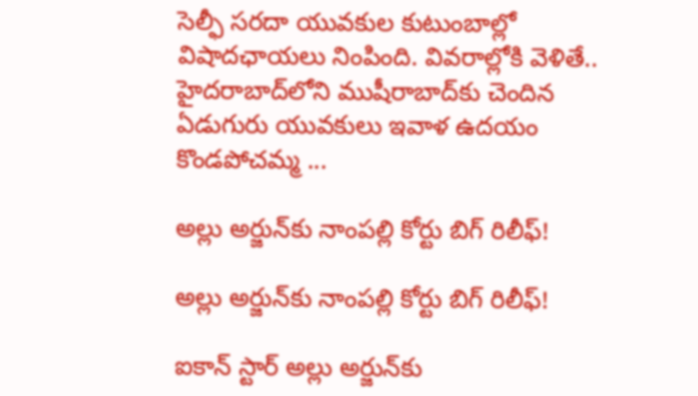సెల్ఫీ స‌ర‌దా యువ‌కుల కుటుంబాల్లో విషాదఛాయ‌లు నింపింది. వివ‌రాల్లోకి వెళితే.. హైదరాబాద్‌లోని ముషీరాబాద్‌కు చెందిన ఏడుగురు యువకులు ఇవాళ ఉదయం కొండపోచమ్మ ...

అల్లు అర్జున్‌కు నాంప‌ల్లి కోర్టు బిగ్ రిలీఫ్!

అల్లు అర్జున్‌కు నాంప‌ల్లి కోర్టు బిగ్ రిలీఫ్!

ఐకాన్ స్టార్‌ అల్లు అర్జున్‌కు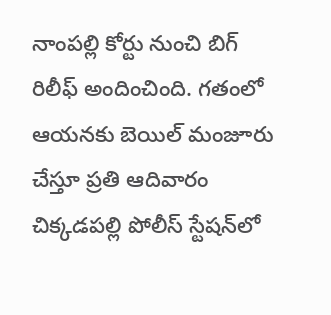నాంపల్లి కోర్టు నుంచి బిగ్ రిలీఫ్ అందించింది. గతంలో ఆయనకు బెయిల్ మంజూరు చేస్తూ ప్రతి ఆదివారం చిక్కడపల్లి పోలీస్ స్టేషన్‌లో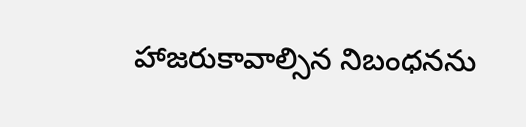హాజరుకావాల్సిన నిబంధనను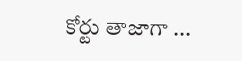కోర్టు తాజాగా ...